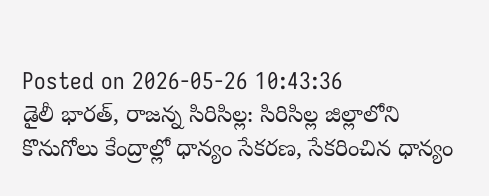Posted on 2026-05-26 10:43:36
డైలీ భారత్, రాజన్న సిరిసిల్ల: సిరిసిల్ల జిల్లాలోని కొనుగోలు కేంద్రాల్లో ధాన్యం సేకరణ, సేకరించిన ధాన్యం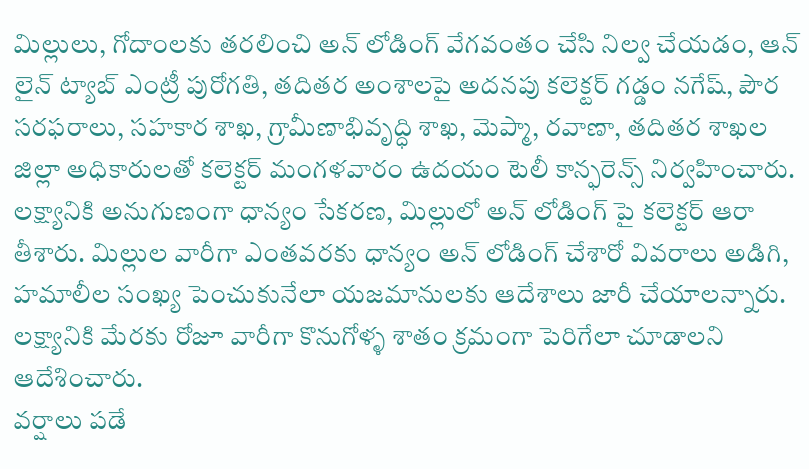మిల్లులు, గోదాంలకు తరలించి అన్ లోడింగ్ వేగవంతం చేసి నిల్వ చేయడం, ఆన్ లైన్ ట్యాబ్ ఎంట్రీ పురోగతి, తదితర అంశాలపై అదనపు కలెక్టర్ గడ్డం నగేష్, పౌర సరఫరాలు, సహకార శాఖ, గ్రామీణాభివృద్ధి శాఖ, మెప్మా, రవాణా, తదితర శాఖల జిల్లా అధికారులతో కలెక్టర్ మంగళవారం ఉదయం టెలీ కాన్ఫరెన్స్ నిర్వహించారు.
లక్ష్యానికి అనుగుణంగా ధాన్యం సేకరణ, మిల్లులో అన్ లోడింగ్ పై కలెక్టర్ ఆరా తీశారు. మిల్లుల వారీగా ఎంతవరకు ధాన్యం అన్ లోడింగ్ చేశారో వివరాలు అడిగి, హమాలీల సంఖ్య పెంచుకునేలా యజమానులకు ఆదేశాలు జారీ చేయాలన్నారు. లక్ష్యానికి మేరకు రోజూ వారీగా కొనుగోళ్ళ శాతం క్రమంగా పెరిగేలా చూడాలని ఆదేశించారు.
వర్షాలు పడే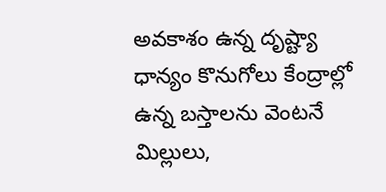అవకాశం ఉన్న దృష్ట్యా ధాన్యం కొనుగోలు కేంద్రాల్లో ఉన్న బస్తాలను వెంటనే మిల్లులు,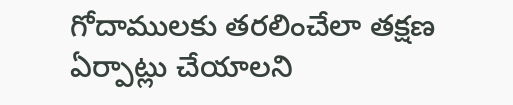గోదాములకు తరలించేలా తక్షణ ఏర్పాట్లు చేయాలని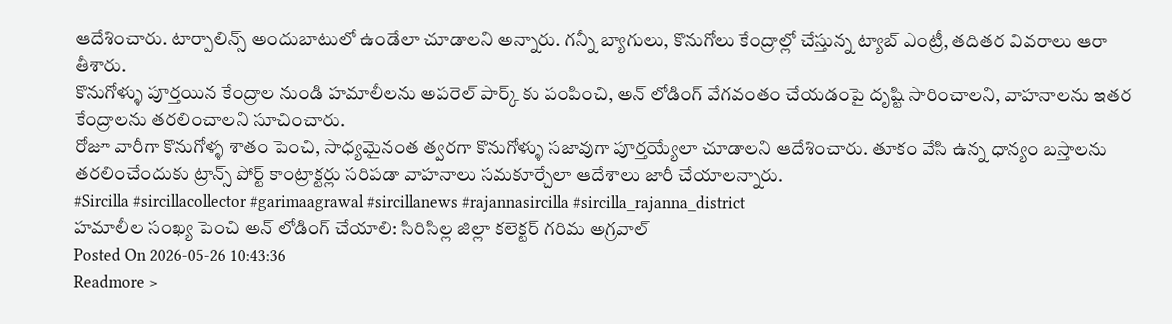ఆదేశించారు. టార్పాలిన్స్ అందుబాటులో ఉండేలా చూడాలని అన్నారు. గన్నీ బ్యాగులు, కొనుగోలు కేంద్రాల్లో చేస్తున్న ట్యాబ్ ఎంట్రీ, తదితర వివరాలు ఆరా తీశారు.
కొనుగోళ్ళు పూర్తయిన కేంద్రాల నుండి హమాలీలను అపరెల్ పార్క్ కు పంపించి, అన్ లోడింగ్ వేగవంతం చేయడంపై దృష్టి సారించాలని, వాహనాలను ఇతర కేంద్రాలను తరలించాలని సూచించారు.
రోజూ వారీగా కొనుగోళ్ళ శాతం పెంచి, సాధ్యమైనంత త్వరగా కొనుగోళ్ళు సజావుగా పూర్తయ్యేలా చూడాలని ఆదేశించారు. తూకం వేసి ఉన్న ధాన్యం బస్తాలను తరలించేందుకు ట్రాన్స్ పోర్ట్ కాంట్రాక్టర్లు సరిపడా వాహనాలు సమకూర్చేలా ఆదేశాలు జారీ చేయాలన్నారు.
#Sircilla #sircillacollector #garimaagrawal #sircillanews #rajannasircilla #sircilla_rajanna_district
హమాలీల సంఖ్య పెంచి అన్ లోడింగ్ చేయాలి: సిరిసిల్ల జిల్లా కలెక్టర్ గరిమ అగ్రవాల్
Posted On 2026-05-26 10:43:36
Readmore >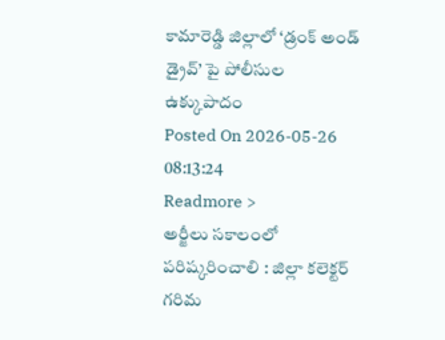కామారెడ్డి జిల్లాలో ‘డ్రంక్ అండ్ డ్రైవ్’ పై పోలీసుల ఉక్కుపాదం
Posted On 2026-05-26 08:13:24
Readmore >
అర్జీలు సకాలంలో పరిష్కరించాలి : జిల్లా కలెక్టర్ గరిమ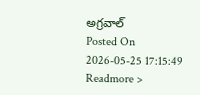అగ్రవాల్
Posted On 2026-05-25 17:15:49
Readmore >